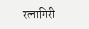रत्नागिरी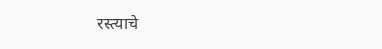रस्त्याचे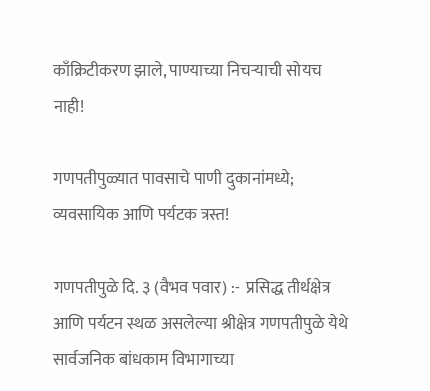काँक्रिटीकरण झाले, पाण्याच्या निचऱ्याची सोयच नाही!

गणपतीपुळ्यात पावसाचे पाणी दुकानांमध्ये; व्यवसायिक आणि पर्यटक त्रस्त!

गणपतीपुळे दि. ३ (वैभव पवार) :-  प्रसिद्ध तीर्थक्षेत्र आणि पर्यटन स्थळ असलेल्या श्रीक्षेत्र गणपतीपुळे येथे सार्वजनिक बांधकाम विभागाच्या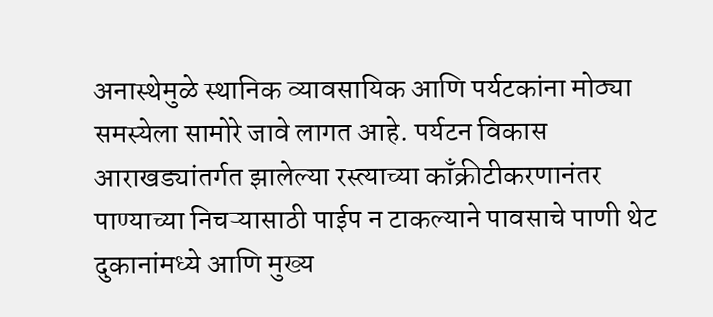अनास्थेमुळे स्थानिक व्यावसायिक आणि पर्यटकांना मोठ्या समस्येला सामोरे जावे लागत आहे. पर्यटन विकास आराखड्यांतर्गत झालेल्या रस्त्याच्या काँक्रीटीकरणानंतर पाण्याच्या निचऱ्यासाठी पाईप न टाकल्याने पावसाचे पाणी थेट दुकानांमध्ये आणि मुख्य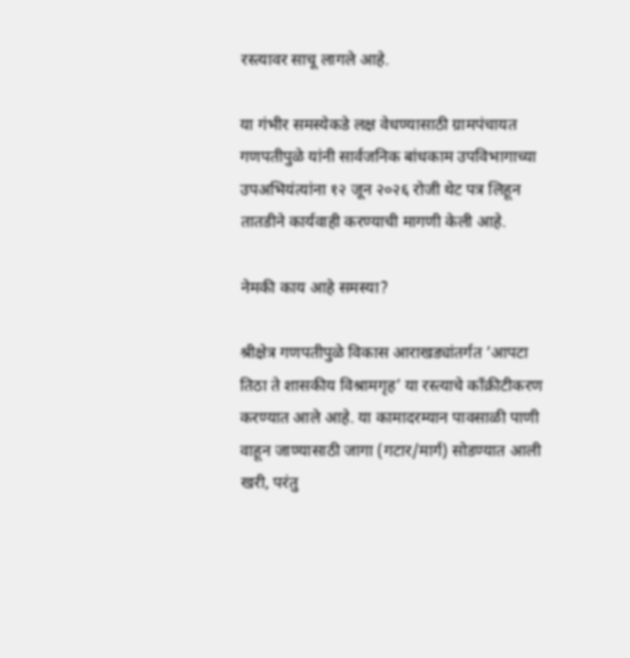रस्त्यावर साचू लागले आहे.

या गंभीर समस्येकडे लक्ष वेधण्यासाठी ग्रामपंचायत गणपतीपुळे यांनी सार्वजनिक बांधकाम उपविभागाच्या उपअभियंत्यांना १२ जून २०२६ रोजी थेट पत्र लिहून तातडीने कार्यवाही करण्याची मागणी केली आहे.

नेमकी काय आहे समस्या?

श्रीक्षेत्र गणपतीपुळे विकास आराखड्यांतर्गत ‘आपटा तिठा ते शासकीय विश्रामगृह’ या रस्त्याचे काँक्रीटीकरण करण्यात आले आहे. या कामादरम्यान पावसाळी पाणी वाहून जाण्यासाठी जागा (गटार/मार्ग) सोडण्यात आली खरी, परंतु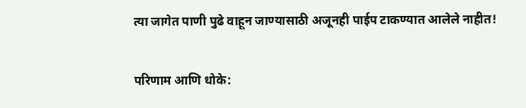त्या जागेत पाणी पुढे वाहून जाण्यासाठी अजूनही पाईप टाकण्यात आलेले नाहीत!

परिणाम आणि धोके: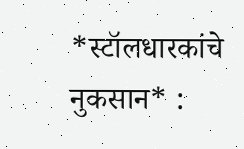*स्टॉलधारकांचे नुकसान* :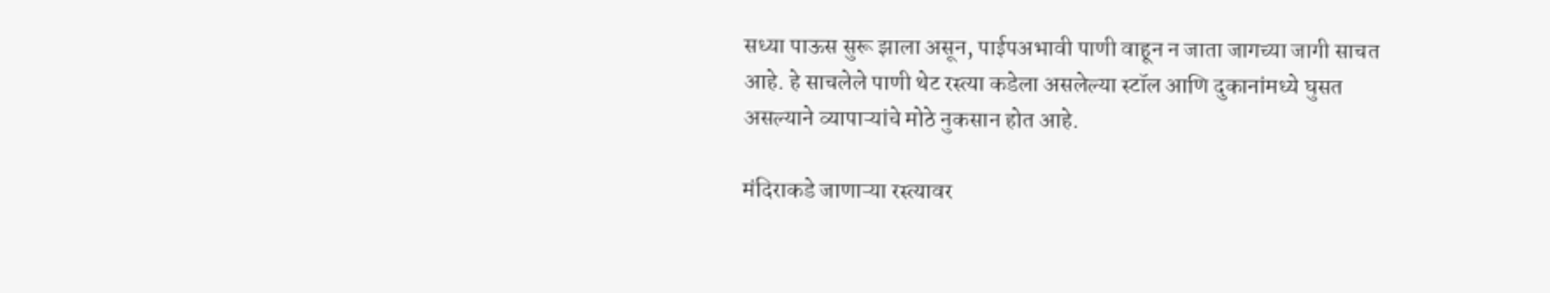सध्या पाऊस सुरू झाला असून, पाईपअभावी पाणी वाहून न जाता जागच्या जागी साचत आहे. हे साचलेले पाणी थेट रस्त्या कडेला असलेल्या स्टॉल आणि दुकानांमध्ये घुसत असल्याने व्यापाऱ्यांचे मोठे नुकसान होत आहे.

मंदिराकडे जाणाऱ्या रस्त्यावर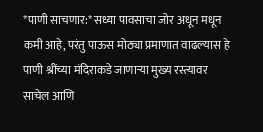*पाणी साचणार:* सध्या पावसाचा जोर अधून मधून कमी आहे, परंतु पाऊस मोठ्या प्रमाणात वाढल्यास हे पाणी श्रींच्या मंदिराकडे जाणाऱ्या मुख्य रस्त्यावर साचेल आणि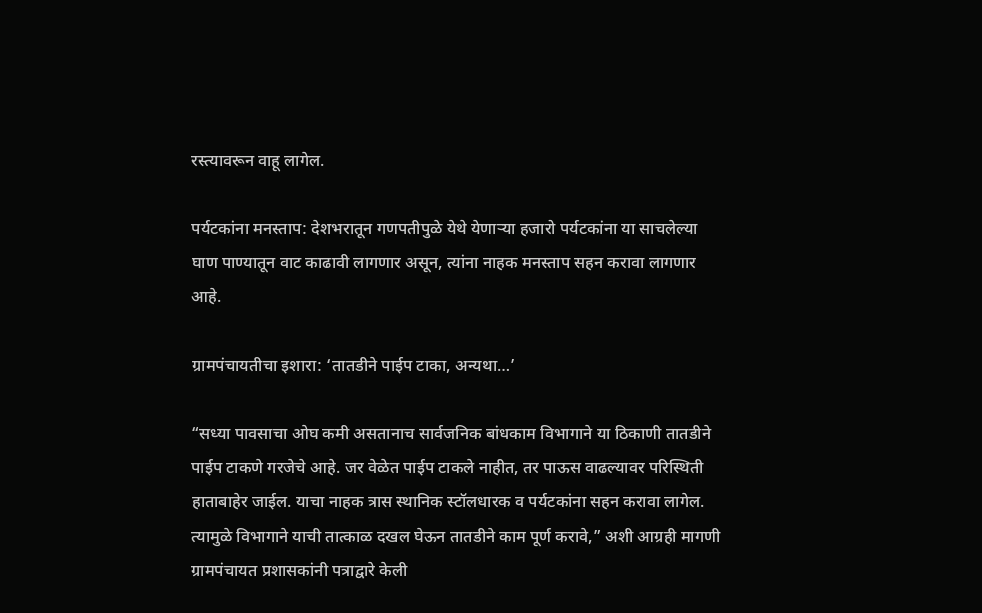रस्त्यावरून वाहू लागेल.

पर्यटकांना मनस्ताप: देशभरातून गणपतीपुळे येथे येणाऱ्या हजारो पर्यटकांना या साचलेल्या घाण पाण्यातून वाट काढावी लागणार असून, त्यांना नाहक मनस्ताप सहन करावा लागणार आहे.

ग्रामपंचायतीचा इशारा: ‘तातडीने पाईप टाका, अन्यथा…’

“सध्या पावसाचा ओघ कमी असतानाच सार्वजनिक बांधकाम विभागाने या ठिकाणी तातडीने पाईप टाकणे गरजेचे आहे. जर वेळेत पाईप टाकले नाहीत, तर पाऊस वाढल्यावर परिस्थिती हाताबाहेर जाईल. याचा नाहक त्रास स्थानिक स्टॉलधारक व पर्यटकांना सहन करावा लागेल. त्यामुळे विभागाने याची तात्काळ दखल घेऊन तातडीने काम पूर्ण करावे,” अशी आग्रही मागणी ग्रामपंचायत प्रशासकांनी पत्राद्वारे केली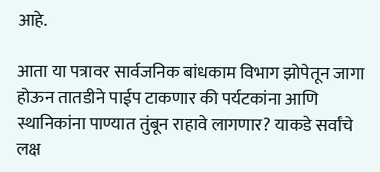आहे.

आता या पत्रावर सार्वजनिक बांधकाम विभाग झोपेतून जागा होऊन तातडीने पाईप टाकणार की पर्यटकांना आणि स्थानिकांना पाण्यात तुंबून राहावे लागणार? याकडे सर्वांचे लक्ष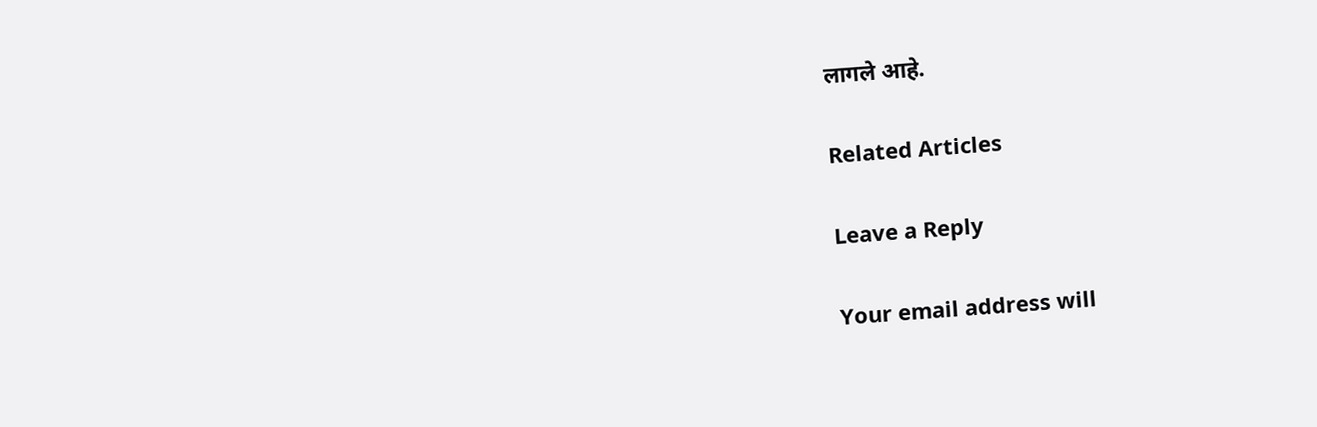लागले आहे.

Related Articles

Leave a Reply

Your email address will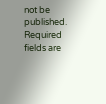not be published. Required fields are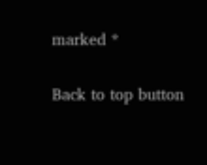marked *

Back to top button